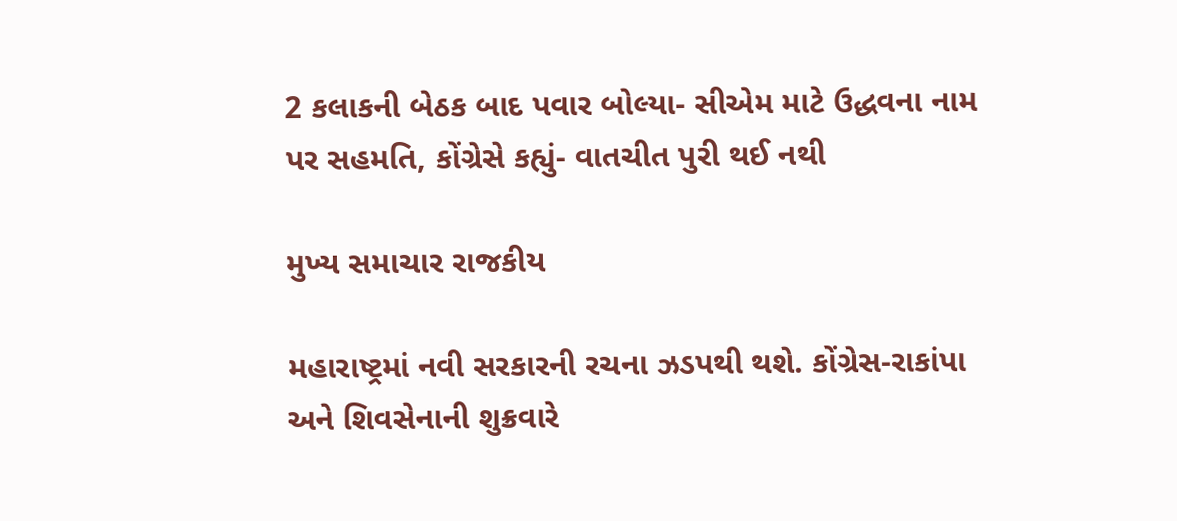2 કલાકની બેઠક બાદ પવાર બોલ્યા- સીએમ માટે ઉદ્ધવના નામ પર સહમતિ, કોંગ્રેસે કહ્યું- વાતચીત પુરી થઈ નથી

મુખ્ય સમાચાર રાજકીય

મહારાષ્ટ્રમાં નવી સરકારની રચના ઝડપથી થશે. કોંગ્રેસ-રાકાંપા અને શિવસેનાની શુક્રવારે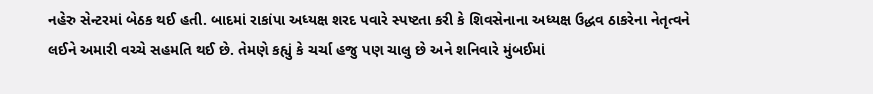નહેરુ સેન્ટરમાં બેઠક થઈ હતી. બાદમાં રાકાંપા અધ્યક્ષ શરદ પવારે સ્પષ્ટતા કરી કે શિવસેનાના અધ્યક્ષ ઉદ્ધવ ઠાકરેના નેતૃત્વને લઈને અમારી વચ્ચે સહમતિ થઈ છે. તેમણે કહ્યું કે ચર્ચા હજુ પણ ચાલુ છે અને શનિવારે મુંબઈમાં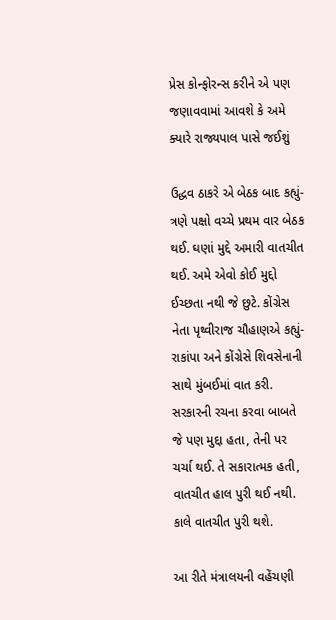પ્રેસ કોન્ફોરન્સ કરીને એ પણ જણાવવામાં આવશે કે અમે ક્યારે રાજ્યપાલ પાસે જઈશું

ઉદ્ધવ ઠાકરે એ બેઠક બાદ કહ્યું-ત્રણે પક્ષો વચ્ચે પ્રથમ વાર બેઠક થઈ. ઘણાં મુદ્દે અમારી વાતચીત થઈ. અમે એવો કોઈ મુદ્દો ઈચ્છતા નથી જે છુટે. કોંગ્રેસ નેતા પૃથ્વીરાજ ચૌહાણએ કહ્યું- રાકાંપા અને કોંગ્રેસે શિવસેનાની સાથે મુંબઈમાં વાત કરી. સરકારની રચના કરવા બાબતે જે પણ મુદ્દા હતા, તેની પર ચર્ચા થઈ. તે સકારાત્મક હતી, વાતચીત હાલ પુરી થઈ નથી. કાલે વાતચીત પુરી થશે.

આ રીતે મંત્રાલયની વહેંચણી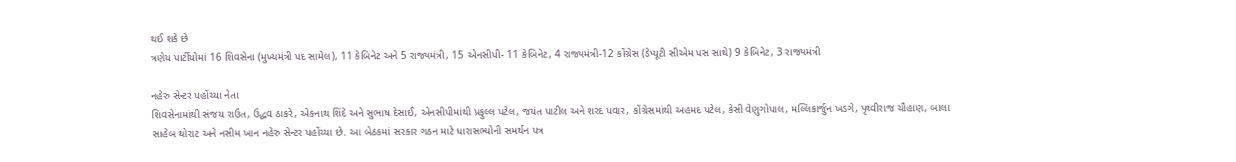થઈ શકે છે
ત્રણેય પાર્ટીયોમાં 16 શિવસેના (મુખ્યમંત્રી પદ સામેલ), 11 કેબિનેટ અને 5 રાજ્યમંત્રી, 15 એનસીપી- 11 કેબિનેટ, 4 રાજ્યમંત્રી-12 કોંગ્રેસ (ડેપ્યૂટી સીએમ પસ સાથે) 9 કેબિનેટ, 3 રાજ્યમંત્રી

નહેરુ સેન્ટર પહોંચ્યા નેતા
શિવસેનામાંથી સંજય રાઉત, ઉદ્ધવ ઠાકરે, એકનાથ શિંદે અને સુભાષ દેસાઈ, એનસીપીમાંથી પ્રફુલ્લ પટેલ, જયંત પાટીલ અને શરદ પવાર, કોંગ્રેસમાંથી અહમદ પટેલ, કેસી વેણુગોપાલ, મલ્લિકાર્જુન ખડગે, પૃથ્વીરાજ ચૌહાણ, બાલા સાહેબ થોરાટ અને નસીમ ખાન નહેરુ સેન્ટર પહોંચ્યા છે. આ બેઠકમાં સરકાર ગઠન માટે ધારાસભ્યોની સમર્થન પત્ર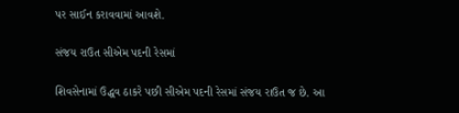પર સાઈન કરાવવામાં આવશે.

સંજય રાઉત સીએમ પદની રેસમાં

શિવસેનામાં ઉદ્ધવ ઠાકરે પછી સીએમ પદની રેસમાં સંજય રાઉત જ છે. આ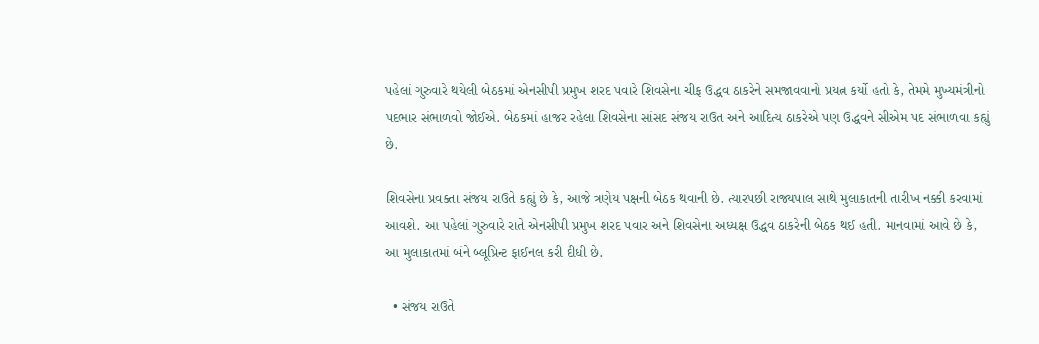પહેલાં ગુરુવારે થયેલી બેઠકમાં એનસીપી પ્રમુખ શરદ પવારે શિવસેના ચીફ ઉદ્ધવ ઠાકરેને સમજાવવાનો પ્રયત્ન કર્યો હતો કે, તેમમે મુખ્યમંત્રીનો પદભાર સંભાળવો જોઈએ. બેઠકમાં હાજર રહેલા શિવસેના સાંસદ સંજય રાઉત અને આદિત્ય ઠાકરેએ પણ ઉદ્ધવને સીએમ પદ સંભાળવા કહ્યું છે.

શિવસેના પ્રવક્તા સંજય રાઉતે કહ્યું છે કે, આજે ત્રણેય પક્ષની બેઠક થવાની છે. ત્યારપછી રાજ્યપાલ સાથે મુલાકાતની તારીખ નક્કી કરવામાં આવશે. આ પહેલાં ગુરુવારે રાતે એનસીપી પ્રમુખ શરદ પવાર અને શિવસેના અધ્યક્ષ ઉદ્ધવ ઠાકરેની બેઠક થઈ હતી. માનવામાં આવે છે કે, આ મુલાકાતમાં બંને બ્લૂપ્રિન્ટ ફાઈનલ કરી દીધી છે.

  • સંજય રાઉતે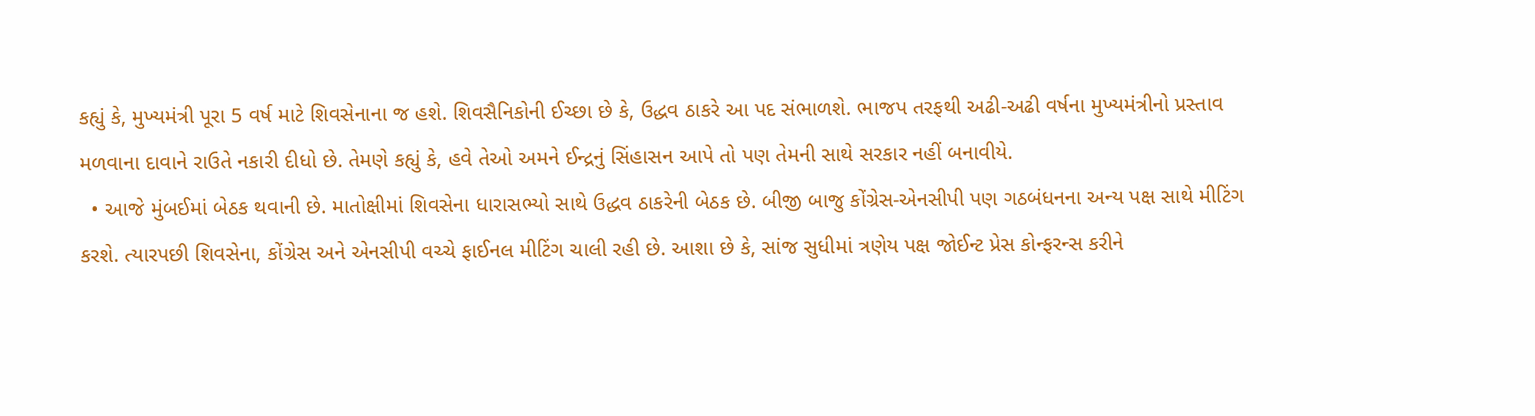કહ્યું કે, મુખ્યમંત્રી પૂરા 5 વર્ષ માટે શિવસેનાના જ હશે. શિવસૈનિકોની ઈચ્છા છે કે, ઉદ્ધવ ઠાકરે આ પદ સંભાળશે. ભાજપ તરફથી અઢી-અઢી વર્ષના મુખ્યમંત્રીનો પ્રસ્તાવ મળવાના દાવાને રાઉતે નકારી દીધો છે. તેમણે કહ્યું કે, હવે તેઓ અમને ઈન્દ્રનું સિંહાસન આપે તો પણ તેમની સાથે સરકાર નહીં બનાવીયે.
  • આજે મુંબઈમાં બેઠક થવાની છે. માતોક્ષીમાં શિવસેના ધારાસભ્યો સાથે ઉદ્ધવ ઠાકરેની બેઠક છે. બીજી બાજુ કોંગ્રેસ-એનસીપી પણ ગઠબંધનના અન્ય પક્ષ સાથે મીટિંગ કરશે. ત્યારપછી શિવસેના, કોંગ્રેસ અને એનસીપી વચ્ચે ફાઈનલ મીટિંગ ચાલી રહી છે. આશા છે કે, સાંજ સુધીમાં ત્રણેય પક્ષ જોઈન્ટ પ્રેસ કોન્ફરન્સ કરીને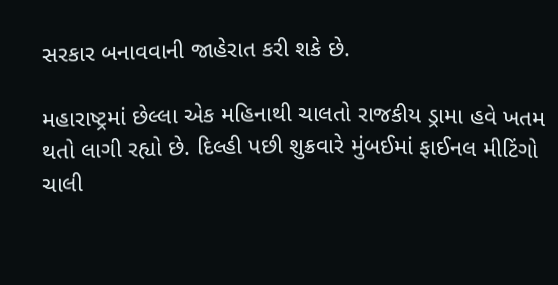સરકાર બનાવવાની જાહેરાત કરી શકે છે.

મહારાષ્ટ્રમાં છેલ્લા એક મહિનાથી ચાલતો રાજકીય ડ્રામા હવે ખતમ થતો લાગી રહ્યો છે. દિલ્હી પછી શુક્રવારે મુંબઈમાં ફાઈનલ મીટિંગો ચાલી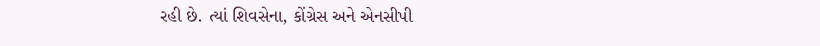રહી છે. ત્યાં શિવસેના, કોંગ્રેસ અને એનસીપી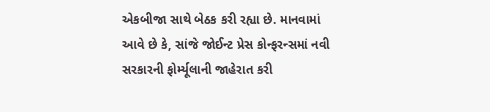એકબીજા સાથે બેઠક કરી રહ્યા છે. માનવામાં આવે છે કે, સાંજે જોઈન્ટ પ્રેસ કોન્ફરન્સમાં નવી સરકારની ફોર્મ્યૂલાની જાહેરાત કરી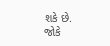શકે છે. જોકે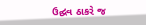ઉદ્ઘવ ઠાકરે જ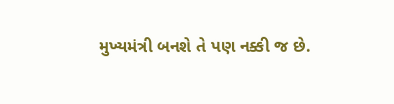મુખ્યમંત્રી બનશે તે પણ નક્કી જ છે.